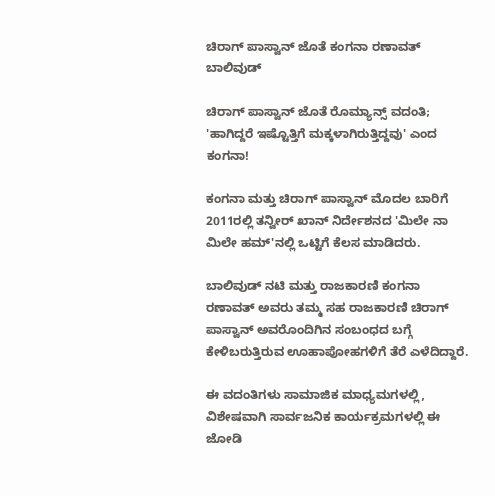ಚಿರಾಗ್ ಪಾಸ್ವಾನ್ ಜೊತೆ ಕಂಗನಾ ರಣಾವತ್
ಬಾಲಿವುಡ್

ಚಿರಾಗ್ ಪಾಸ್ವಾನ್ ಜೊತೆ ರೊಮ್ಯಾನ್ಸ್ ವದಂತಿ; 'ಹಾಗಿದ್ದರೆ ಇಷ್ಟೊತ್ತಿಗೆ ಮಕ್ಕಳಾಗಿರುತ್ತಿದ್ದವು' ಎಂದ ಕಂಗನಾ!

ಕಂಗನಾ ಮತ್ತು ಚಿರಾಗ್ ಪಾಸ್ವಾನ್ ಮೊದಲ ಬಾರಿಗೆ 2011ರಲ್ಲಿ ತನ್ವೀರ್ ಖಾನ್ ನಿರ್ದೇಶನದ 'ಮಿಲೇ ನಾ ಮಿಲೇ ಹಮ್'ನಲ್ಲಿ ಒಟ್ಟಿಗೆ ಕೆಲಸ ಮಾಡಿದರು.

ಬಾಲಿವುಡ್ ನಟಿ ಮತ್ತು ರಾಜಕಾರಣಿ ಕಂಗನಾ ರಣಾವತ್ ಅವರು ತಮ್ಮ ಸಹ ರಾಜಕಾರಣಿ ಚಿರಾಗ್ ಪಾಸ್ವಾನ್ ಅವರೊಂದಿಗಿನ ಸಂಬಂಧದ ಬಗ್ಗೆ ಕೇಳಿಬರುತ್ತಿರುವ ಊಹಾಪೋಹಗಳಿಗೆ ತೆರೆ ಎಳೆದಿದ್ದಾರೆ.

ಈ ವದಂತಿಗಳು ಸಾಮಾಜಿಕ ಮಾಧ್ಯಮಗಳಲ್ಲಿ, ವಿಶೇಷವಾಗಿ ಸಾರ್ವಜನಿಕ ಕಾರ್ಯಕ್ರಮಗಳಲ್ಲಿ ಈ ಜೋಡಿ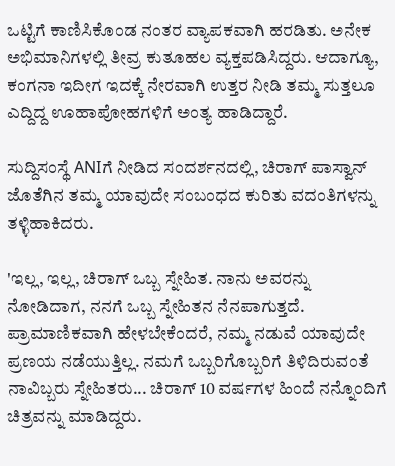ಒಟ್ಟಿಗೆ ಕಾಣಿಸಿಕೊಂಡ ನಂತರ ವ್ಯಾಪಕವಾಗಿ ಹರಡಿತು. ಅನೇಕ ಅಭಿಮಾನಿಗಳಲ್ಲಿ ತೀವ್ರ ಕುತೂಹಲ ವ್ಯಕ್ತಪಡಿಸಿದ್ದರು. ಆದಾಗ್ಯೂ, ಕಂಗನಾ ಇದೀಗ ಇದಕ್ಕೆ ನೇರವಾಗಿ ಉತ್ತರ ನೀಡಿ ತಮ್ಮ ಸುತ್ತಲೂ ಎದ್ದಿದ್ದ ಊಹಾಪೋಹಗಳಿಗೆ ಅಂತ್ಯ ಹಾಡಿದ್ದಾರೆ.

ಸುದ್ದಿಸಂಸ್ಥೆ ANIಗೆ ನೀಡಿದ ಸಂದರ್ಶನದಲ್ಲಿ, ಚಿರಾಗ್ ಪಾಸ್ವಾನ್ ಜೊತೆಗಿನ ತಮ್ಮ ಯಾವುದೇ ಸಂಬಂಧದ ಕುರಿತು ವದಂತಿಗಳನ್ನು ತಳ್ಳಿಹಾಕಿದರು.

'ಇಲ್ಲ, ಇಲ್ಲ, ಚಿರಾಗ್ ಒಬ್ಬ ಸ್ನೇಹಿತ. ನಾನು ಅವರನ್ನು ನೋಡಿದಾಗ, ನನಗೆ ಒಬ್ಬ ಸ್ನೇಹಿತನ ನೆನಪಾಗುತ್ತದೆ. ಪ್ರಾಮಾಣಿಕವಾಗಿ ಹೇಳಬೇಕೆಂದರೆ, ನಮ್ಮ ನಡುವೆ ಯಾವುದೇ ಪ್ರಣಯ ನಡೆಯುತ್ತಿಲ್ಲ. ನಮಗೆ ಒಬ್ಬರಿಗೊಬ್ಬರಿಗೆ ತಿಳಿದಿರುವಂತೆ ನಾವಿಬ್ಬರು ಸ್ನೇಹಿತರು... ಚಿರಾಗ್ 10 ವರ್ಷಗಳ ಹಿಂದೆ ನನ್ನೊಂದಿಗೆ ಚಿತ್ರವನ್ನು ಮಾಡಿದ್ದರು.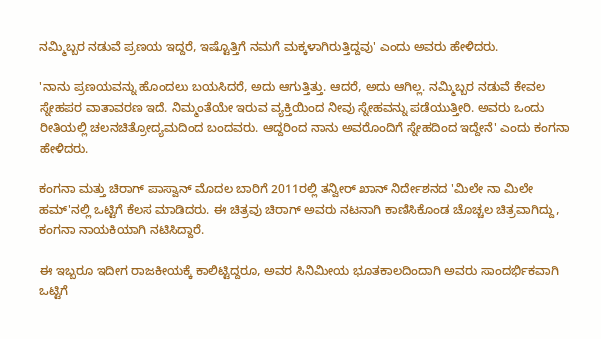ನಮ್ಮಿಬ್ಬರ ನಡುವೆ ಪ್ರಣಯ ಇದ್ದರೆ, ಇಷ್ಟೊತ್ತಿಗೆ ನಮಗೆ ಮಕ್ಕಳಾಗಿರುತ್ತಿದ್ದವು' ಎಂದು ಅವರು ಹೇಳಿದರು.

'ನಾನು ಪ್ರಣಯವನ್ನು ಹೊಂದಲು ಬಯಸಿದರೆ, ಅದು ಆಗುತ್ತಿತ್ತು. ಆದರೆ, ಅದು ಆಗಿಲ್ಲ. ನಮ್ಮಿಬ್ಬರ ನಡುವೆ ಕೇವಲ ಸ್ನೇಹಪರ ವಾತಾವರಣ ಇದೆ. ನಿಮ್ಮಂತೆಯೇ ಇರುವ ವ್ಯಕ್ತಿಯಿಂದ ನೀವು ಸ್ನೇಹವನ್ನು ಪಡೆಯುತ್ತೀರಿ. ಅವರು ಒಂದು ರೀತಿಯಲ್ಲಿ ಚಲನಚಿತ್ರೋದ್ಯಮದಿಂದ ಬಂದವರು. ಆದ್ದರಿಂದ ನಾನು ಅವರೊಂದಿಗೆ ಸ್ನೇಹದಿಂದ ಇದ್ದೇನೆ' ಎಂದು ಕಂಗನಾ ಹೇಳಿದರು.

ಕಂಗನಾ ಮತ್ತು ಚಿರಾಗ್ ಪಾಸ್ವಾನ್ ಮೊದಲ ಬಾರಿಗೆ 2011ರಲ್ಲಿ ತನ್ವೀರ್ ಖಾನ್ ನಿರ್ದೇಶನದ 'ಮಿಲೇ ನಾ ಮಿಲೇ ಹಮ್'ನಲ್ಲಿ ಒಟ್ಟಿಗೆ ಕೆಲಸ ಮಾಡಿದರು. ಈ ಚಿತ್ರವು ಚಿರಾಗ್ ಅವರು ನಟನಾಗಿ ಕಾಣಿಸಿಕೊಂಡ ಚೊಚ್ಚಲ ಚಿತ್ರವಾಗಿದ್ದು, ಕಂಗನಾ ನಾಯಕಿಯಾಗಿ ನಟಿಸಿದ್ದಾರೆ.

ಈ ಇಬ್ಬರೂ ಇದೀಗ ರಾಜಕೀಯಕ್ಕೆ ಕಾಲಿಟ್ಟಿದ್ದರೂ, ಅವರ ಸಿನಿಮೀಯ ಭೂತಕಾಲದಿಂದಾಗಿ ಅವರು ಸಾಂದರ್ಭಿಕವಾಗಿ ಒಟ್ಟಿಗೆ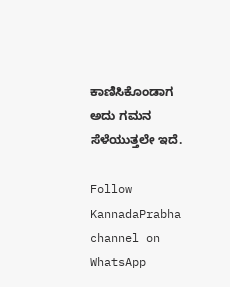ಕಾಣಿಸಿಕೊಂಡಾಗ ಅದು ಗಮನ ಸೆಳೆಯುತ್ತಲೇ ಇದೆ.

Follow KannadaPrabha channel on WhatsApp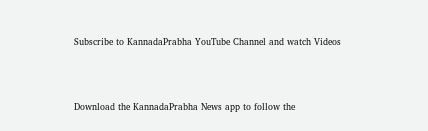Subscribe to KannadaPrabha YouTube Channel and watch Videos



Download the KannadaPrabha News app to follow the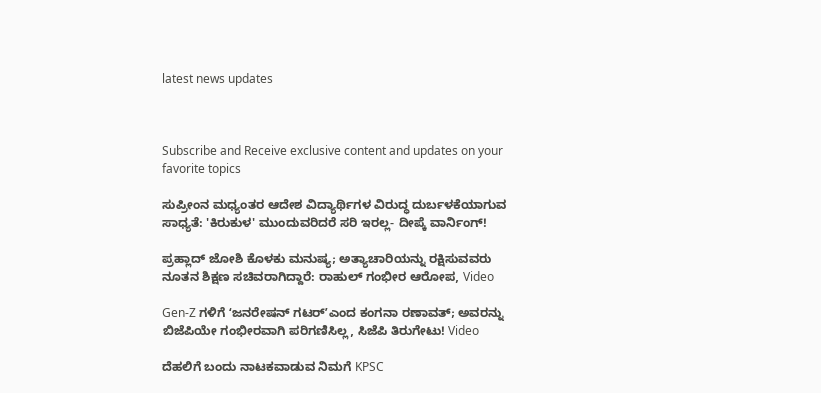latest news updates



Subscribe and Receive exclusive content and updates on your favorite topics

ಸುಪ್ರೀಂನ ಮಧ್ಯಂತರ ಆದೇಶ ವಿದ್ಯಾರ್ಥಿಗಳ ವಿರುದ್ಧ ದುರ್ಬಳಕೆಯಾಗುವ ಸಾಧ್ಯತೆ: 'ಕಿರುಕುಳ' ಮುಂದುವರಿದರೆ ಸರಿ ಇರಲ್ಲ- ದೀಪ್ಕೆ ವಾರ್ನಿಂಗ್!

ಪ್ರಹ್ಲಾದ್ ಜೋಶಿ ಕೊಳಕು ಮನುಷ್ಯ; ಅತ್ಯಾಚಾರಿಯನ್ನು ರಕ್ಷಿಸುವವರು ನೂತನ ಶಿಕ್ಷಣ ಸಚಿವರಾಗಿದ್ದಾರೆ: ರಾಹುಲ್ ಗಂಭೀರ ಆರೋಪ, Video

Gen-Z ಗಳಿಗೆ ʻಜನರೇಷನ್‌ ಗಟರ್‌ʼಎಂದ ಕಂಗನಾ ರಣಾವತ್; ಅವರನ್ನು ಬಿಜೆಪಿಯೇ ಗಂಭೀರವಾಗಿ ಪರಿಗಣಿಸಿಲ್ಲ, ಸಿಜೆಪಿ ತಿರುಗೇಟು! Video

ದೆಹಲಿಗೆ ಬಂದು ನಾಟಕವಾಡುವ ನಿಮಗೆ KPSC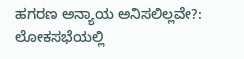ಹಗರಣ ಅನ್ಯಾಯ ಅನಿಸಲಿಲ್ಲವೇ?: ಲೋಕಸಭೆಯಲ್ಲಿ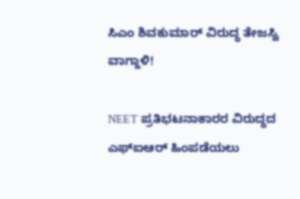ಸಿಎಂ ಶಿವಕುಮಾರ್ ವಿರುದ್ಧ ತೇಜಸ್ವಿ ವಾಗ್ದಾಳಿ!

NEET ಪ್ರತಿಭಟನಾಕಾರರ ವಿರುದ್ಧದ ಎಫ್‌ಐಆರ್‌ ಹಿಂಪಡೆಯಲು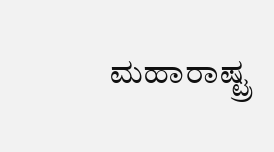ಮಹಾರಾಷ್ಟ್ರ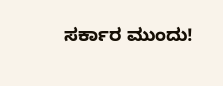ಸರ್ಕಾರ ಮುಂದು!